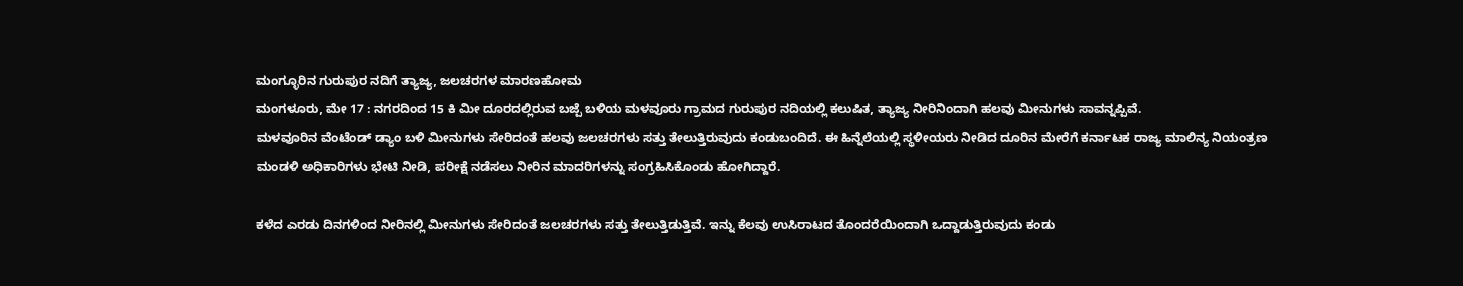ಮಂಗ್ಳೂರಿನ ಗುರುಪುರ ನದಿಗೆ ತ್ಯಾಜ್ಯ, ಜಲಚರಗಳ ಮಾರಣಹೋಮ
ಮಂಗಳೂರು, ಮೇ 17 : ನಗರದಿಂದ 15 ಕಿ ಮೀ ದೂರದಲ್ಲಿರುವ ಬಜ್ಪೆ ಬಳಿಯ ಮಳವೂರು ಗ್ರಾಮದ ಗುರುಪುರ ನದಿಯಲ್ಲಿ ಕಲುಷಿತ, ತ್ಯಾಜ್ಯ ನೀರಿನಿಂದಾಗಿ ಹಲವು ಮೀನುಗಳು ಸಾವನ್ನಪ್ಪಿವೆ.
ಮಳವೂರಿನ ವೆಂಟೆಂಡ್ ಡ್ಯಾಂ ಬಳಿ ಮೀನುಗಳು ಸೇರಿದಂತೆ ಹಲವು ಜಲಚರಗಳು ಸತ್ತು ತೇಲುತ್ತಿರುವುದು ಕಂಡುಬಂದಿದೆ. ಈ ಹಿನ್ನೆಲೆಯಲ್ಲಿ ಸ್ಥಳೀಯರು ನೀಡಿದ ದೂರಿನ ಮೇರೆಗೆ ಕರ್ನಾಟಕ ರಾಜ್ಯ ಮಾಲಿನ್ಯ ನಿಯಂತ್ರಣ ಮಂಡಳಿ ಅಧಿಕಾರಿಗಳು ಭೇಟಿ ನೀಡಿ, ಪರೀಕ್ಷೆ ನಡೆಸಲು ನೀರಿನ ಮಾದರಿಗಳನ್ನು ಸಂಗ್ರಹಿಸಿಕೊಂಡು ಹೋಗಿದ್ದಾರೆ.

ಕಳೆದ ಎರಡು ದಿನಗಳಿಂದ ನೀರಿನಲ್ಲಿ ಮೀನುಗಳು ಸೇರಿದಂತೆ ಜಲಚರಗಳು ಸತ್ತು ತೇಲುತ್ತಿಡುತ್ತಿವೆ. ಇನ್ನು ಕೆಲವು ಉಸಿರಾಟದ ತೊಂದರೆಯಿಂದಾಗಿ ಒದ್ದಾಡುತ್ತಿರುವುದು ಕಂಡು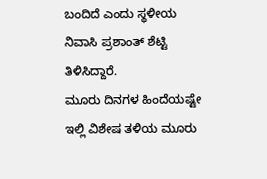ಬಂದಿದೆ ಎಂದು ಸ್ಥಳೀಯ ನಿವಾಸಿ ಪ್ರಶಾಂತ್ ಶೆಟ್ಟಿ ತಿಳಿಸಿದ್ದಾರೆ.
ಮೂರು ದಿನಗಳ ಹಿಂದೆಯಷ್ಟೇ ಇಲ್ಲಿ ವಿಶೇಷ ತಳಿಯ ಮೂರು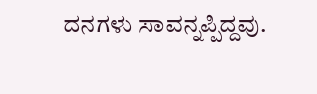ದನಗಳು ಸಾವನ್ನಪ್ಪಿದ್ದವು.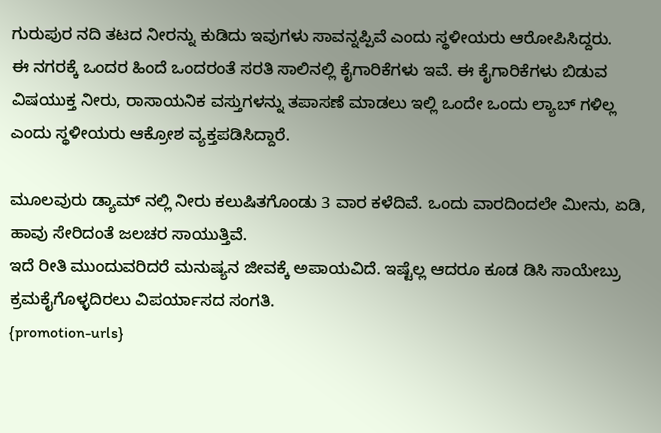ಗುರುಪುರ ನದಿ ತಟದ ನೀರನ್ನು ಕುಡಿದು ಇವುಗಳು ಸಾವನ್ನಪ್ಪಿವೆ ಎಂದು ಸ್ಥಳೀಯರು ಆರೋಪಿಸಿದ್ದರು.
ಈ ನಗರಕ್ಕೆ ಒಂದರ ಹಿಂದೆ ಒಂದರಂತೆ ಸರತಿ ಸಾಲಿನಲ್ಲಿ ಕೈಗಾರಿಕೆಗಳು ಇವೆ. ಈ ಕೈಗಾರಿಕೆಗಳು ಬಿಡುವ ವಿಷಯುಕ್ತ ನೀರು, ರಾಸಾಯನಿಕ ವಸ್ತುಗಳನ್ನು ತಪಾಸಣೆ ಮಾಡಲು ಇಲ್ಲಿ ಒಂದೇ ಒಂದು ಲ್ಯಾಬ್ ಗಳಿಲ್ಲ ಎಂದು ಸ್ಥಳೀಯರು ಆಕ್ರೋಶ ವ್ಯಕ್ತಪಡಿಸಿದ್ದಾರೆ.

ಮೂಲವುರು ಡ್ಯಾಮ್ ನಲ್ಲಿ ನೀರು ಕಲುಷಿತಗೊಂಡು 3 ವಾರ ಕಳೆದಿವೆ. ಒಂದು ವಾರದಿಂದಲೇ ಮೀನು, ಏಡಿ, ಹಾವು ಸೇರಿದಂತೆ ಜಲಚರ ಸಾಯುತ್ತಿವೆ.
ಇದೆ ರೀತಿ ಮುಂದುವರಿದರೆ ಮನುಷ್ಯನ ಜೀವಕ್ಕೆ ಅಪಾಯವಿದೆ. ಇಷ್ಟೆಲ್ಲ ಆದರೂ ಕೂಡ ಡಿಸಿ ಸಾಯೇಬ್ರು ಕ್ರಮಕೈಗೊಳ್ಳದಿರಲು ವಿಪರ್ಯಾಸದ ಸಂಗತಿ.
{promotion-urls}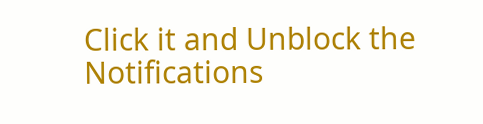Click it and Unblock the Notifications